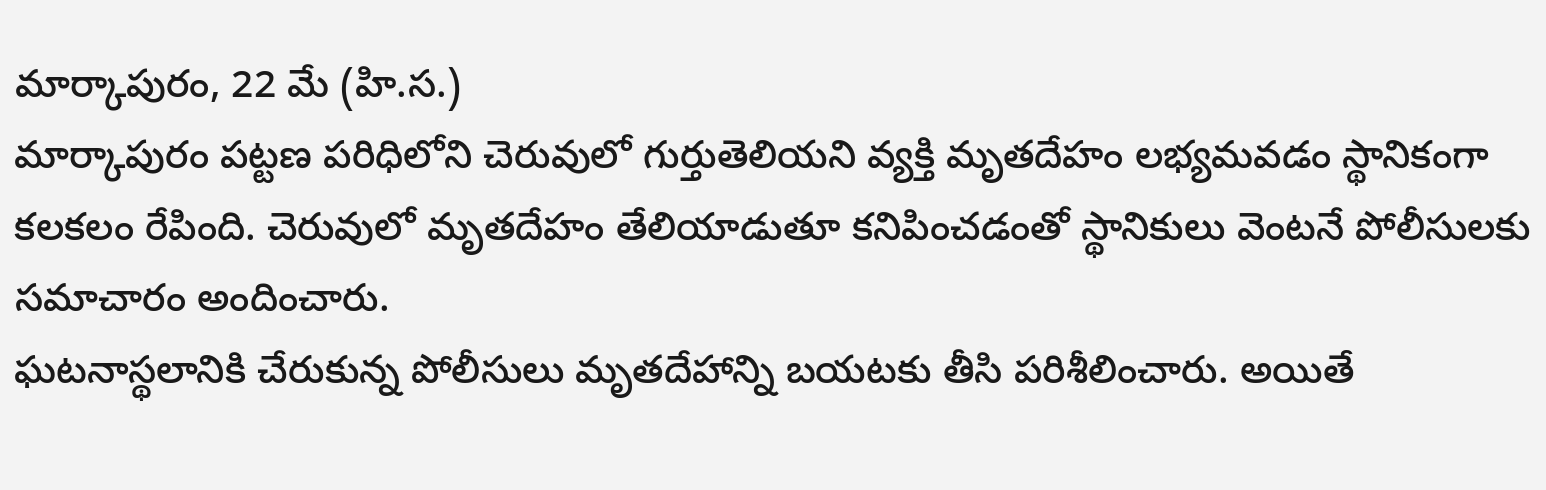మార్కాపురం, 22 మే (హి.స.)
మార్కాపురం పట్టణ పరిధిలోని చెరువులో గుర్తుతెలియని వ్యక్తి మృతదేహం లభ్యమవడం స్థానికంగా కలకలం రేపింది. చెరువులో మృతదేహం తేలియాడుతూ కనిపించడంతో స్థానికులు వెంటనే పోలీసులకు సమాచారం అందించారు.
ఘటనాస్థలానికి చేరుకున్న పోలీసులు మృతదేహాన్ని బయటకు తీసి పరిశీలించారు. అయితే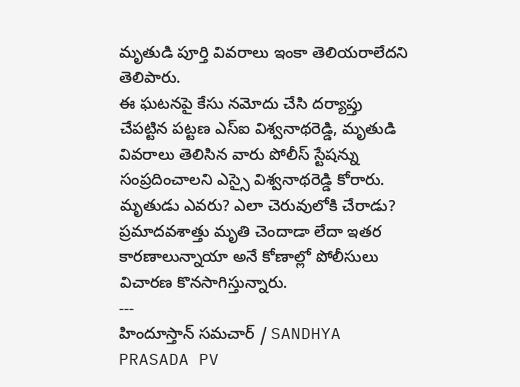మృతుడి పూర్తి వివరాలు ఇంకా తెలియరాలేదని తెలిపారు.
ఈ ఘటనపై కేసు నమోదు చేసి దర్యాప్తు చేపట్టిన పట్టణ ఎస్ఐ విశ్వనాథరెడ్డి, మృతుడి వివరాలు తెలిసిన వారు పోలీస్ స్టేషన్ను సంప్రదించాలని ఎస్సై విశ్వనాథరెడ్డి కోరారు. మృతుడు ఎవరు? ఎలా చెరువులోకి చేరాడు? ప్రమాదవశాత్తు మృతి చెందాడా లేదా ఇతర కారణాలున్నాయా అనే కోణాల్లో పోలీసులు విచారణ కొనసాగిస్తున్నారు.
---
హిందూస్తాన్ సమచార్ / SANDHYA PRASADA PV